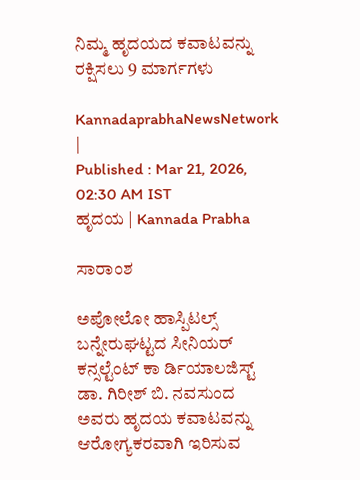ನಿಮ್ಮ ಹೃದಯದ ಕವಾಟವನ್ನು ರಕ್ಷಿಸಲು 9 ಮಾರ್ಗಗಳು

KannadaprabhaNewsNetwork |
Published : Mar 21, 2026, 02:30 AM IST
ಹೃದಯ | Kannada Prabha

ಸಾರಾಂಶ

ಅಪೋಲೋ ಹಾಸ್ಪಿಟಲ್ಸ್ ಬನ್ನೇರುಘಟ್ಟದ ಸೀನಿಯರ್ ಕನ್ಸಲ್ಟೆಂಟ್ ಕಾ ರ್ಡಿಯಾಲಜಿಸ್ಟ್ ಡಾ. ಗಿರೀಶ್ ಬಿ. ನವಸುಂದ ಅವರು ಹೃದಯ ಕವಾಟವನ್ನು ಆರೋಗ್ಯಕರವಾಗಿ ಇರಿಸುವ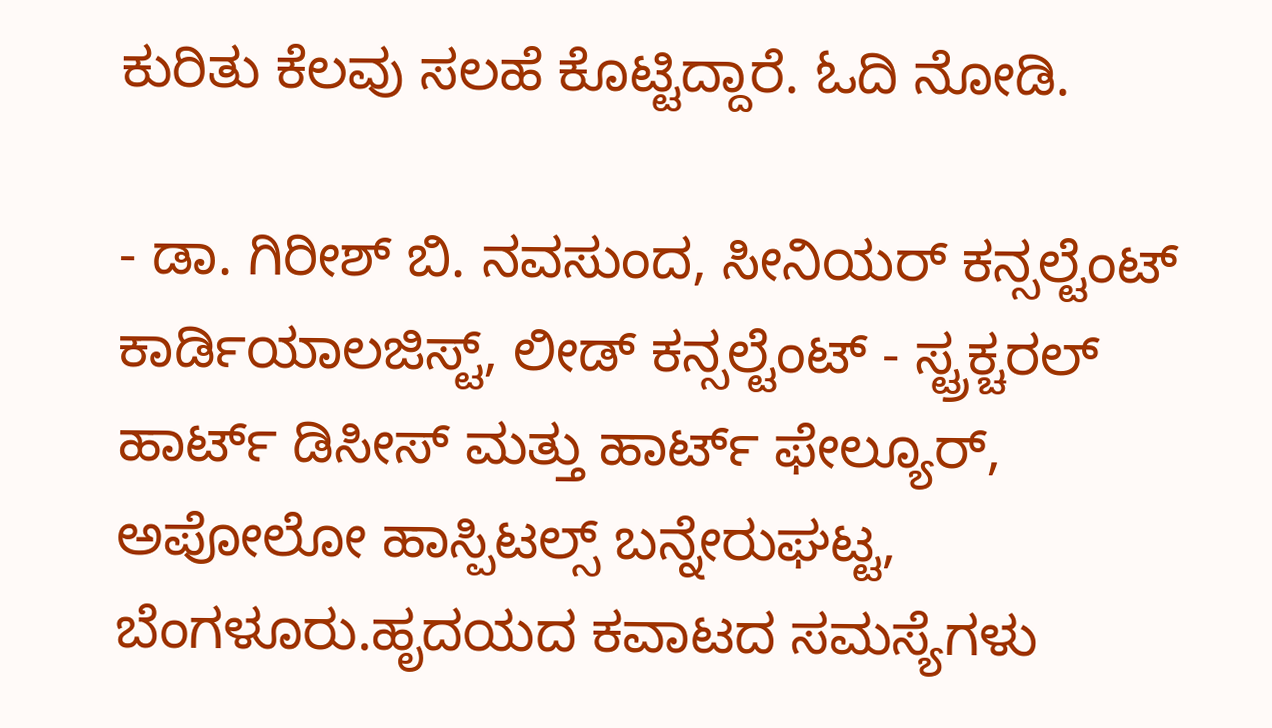ಕುರಿತು ಕೆಲವು ಸಲಹೆ ಕೊಟ್ಟಿದ್ದಾರೆ. ಓದಿ ನೋಡಿ.

- ಡಾ. ಗಿರೀಶ್ ಬಿ. ನವಸುಂದ, ಸೀನಿಯರ್ ಕನ್ಸಲ್ಟೆಂಟ್ ಕಾರ್ಡಿಯಾಲಜಿಸ್ಟ್, ಲೀಡ್ ಕನ್ಸಲ್ಟೆಂಟ್ - ಸ್ಟ್ರಕ್ಚರಲ್ ಹಾರ್ಟ್ ಡಿಸೀಸ್ ಮತ್ತು ಹಾರ್ಟ್ ಫೇಲ್ಯೂರ್, ಅಪೋಲೋ ಹಾಸ್ಪಿಟಲ್ಸ್ ಬನ್ನೇರುಘಟ್ಟ, ಬೆಂಗಳೂರು.ಹೃದಯದ ಕವಾಟದ ಸಮಸ್ಯೆಗಳು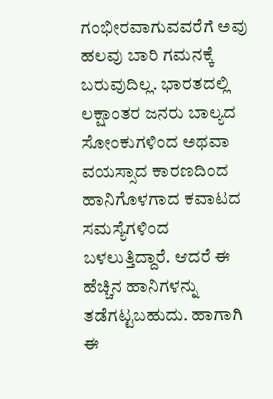ಗಂಭೀರವಾಗುವವರೆಗೆ ಅವು ಹಲವು ಬಾರಿ ಗಮನಕ್ಕೆ ಬರುವುದಿಲ್ಲ. ಭಾರತದಲ್ಲಿ ಲಕ್ಷಾಂತರ ಜನರು ಬಾಲ್ಯದ ಸೋಂಕುಗಳಿಂದ ಅಥವಾ ವಯಸ್ಸಾದ ಕಾರಣದಿಂದ ಹಾನಿಗೊಳಗಾದ ಕವಾಟದ ಸಮಸ್ಯೆಗಳಿಂದ ಬಳಲುತ್ತಿದ್ದಾರೆ. ಆದರೆ ಈ ಹೆಚ್ಚಿನ ಹಾನಿಗಳನ್ನು ತಡೆಗಟ್ಟಬಹುದು. ಹಾಗಾಗಿ ಈ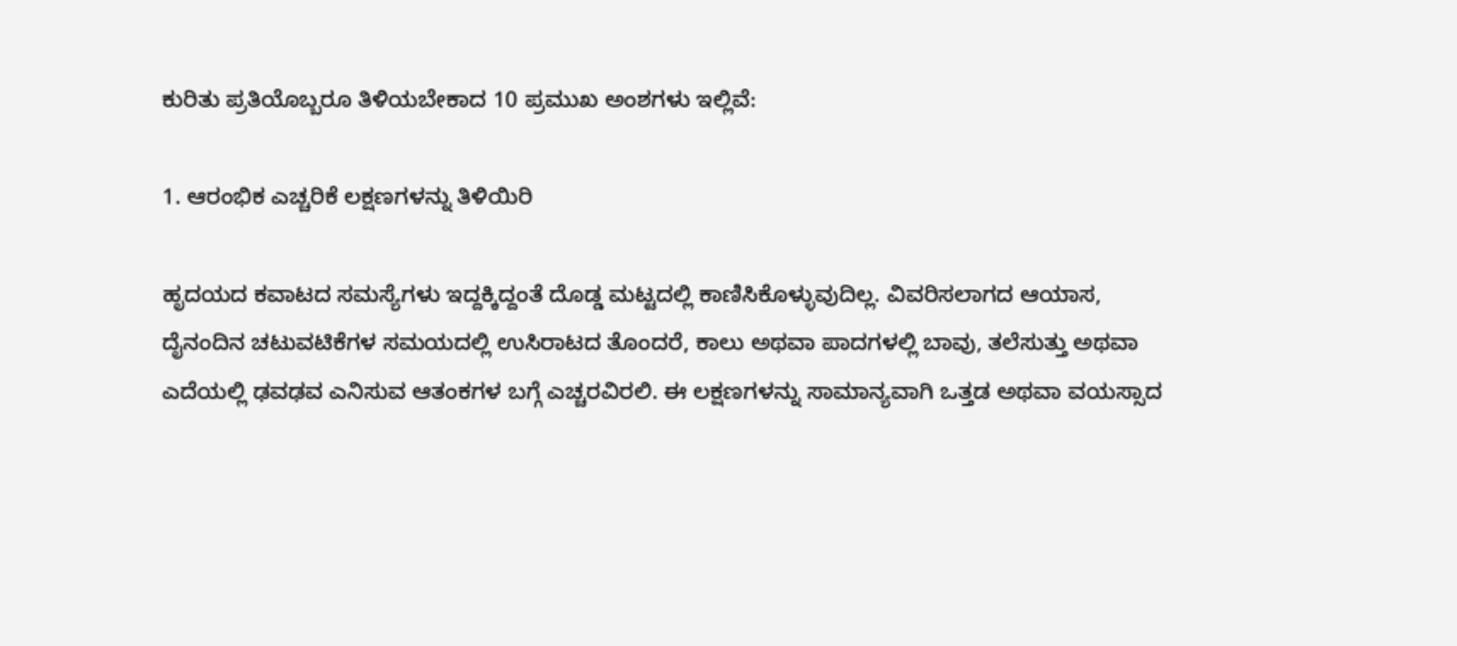ಕುರಿತು ಪ್ರತಿಯೊಬ್ಬರೂ ತಿಳಿಯಬೇಕಾದ 10 ಪ್ರಮುಖ ಅಂಶಗಳು ಇಲ್ಲಿವೆ:

1. ಆರಂಭಿಕ ಎಚ್ಚರಿಕೆ ಲಕ್ಷಣಗಳನ್ನು ತಿಳಿಯಿರಿ

ಹೃದಯದ ಕವಾಟದ ಸಮಸ್ಯೆಗಳು ಇದ್ದಕ್ಕಿದ್ದಂತೆ ದೊಡ್ಡ ಮಟ್ಟದಲ್ಲಿ ಕಾಣಿಸಿಕೊಳ್ಳುವುದಿಲ್ಲ. ವಿವರಿಸಲಾಗದ ಆಯಾಸ, ದೈನಂದಿನ ಚಟುವಟಿಕೆಗಳ ಸಮಯದಲ್ಲಿ ಉಸಿರಾಟದ ತೊಂದರೆ, ಕಾಲು ಅಥವಾ ಪಾದಗಳಲ್ಲಿ ಬಾವು, ತಲೆಸುತ್ತು ಅಥವಾ ಎದೆಯಲ್ಲಿ ಢವಢವ ಎನಿಸುವ ಆತಂಕಗಳ ಬಗ್ಗೆ ಎಚ್ಚರವಿರಲಿ. ಈ ಲಕ್ಷಣಗಳನ್ನು ಸಾಮಾನ್ಯವಾಗಿ ಒತ್ತಡ ಅಥವಾ ವಯಸ್ಸಾದ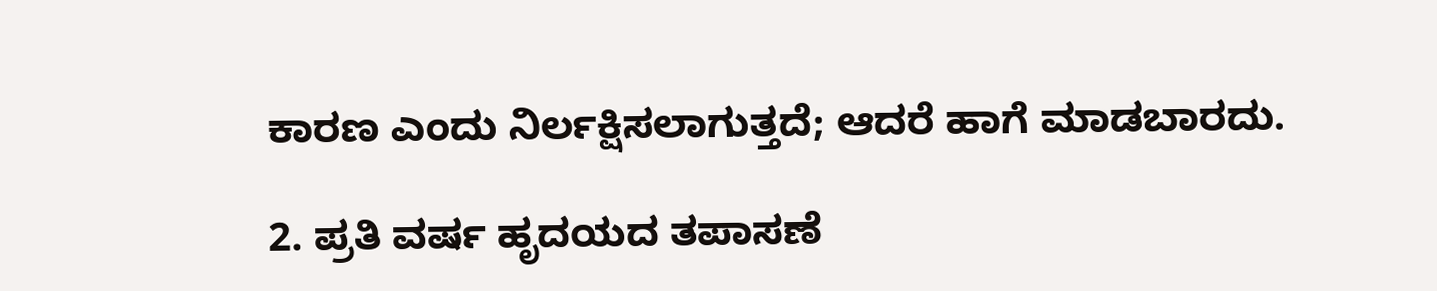ಕಾರಣ ಎಂದು ನಿರ್ಲಕ್ಷಿಸಲಾಗುತ್ತದೆ; ಆದರೆ ಹಾಗೆ ಮಾಡಬಾರದು.

2. ಪ್ರತಿ ವರ್ಷ ಹೃದಯದ ತಪಾಸಣೆ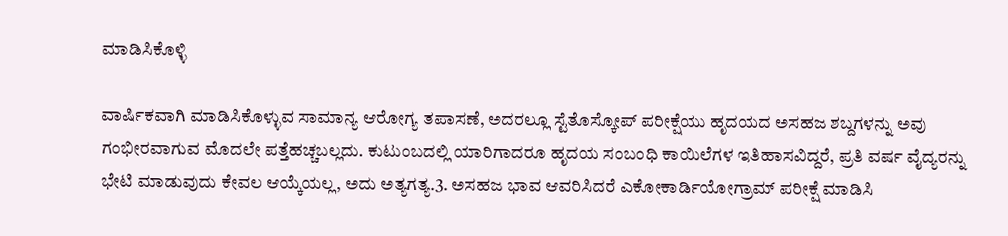ಮಾಡಿಸಿಕೊಳ್ಳಿ

ವಾರ್ಷಿಕವಾಗಿ ಮಾಡಿಸಿಕೊಳ್ಳುವ ಸಾಮಾನ್ಯ ಆರೋಗ್ಯ ತಪಾಸಣೆ, ಅದರಲ್ಲೂ ಸ್ಟೆತೊಸ್ಕೋಪ್ ಪರೀಕ್ಷೆಯು ಹೃದಯದ ಅಸಹಜ ಶಬ್ದಗಳನ್ನು ಅವು ಗಂಭೀರವಾಗುವ ಮೊದಲೇ ಪತ್ತೆಹಚ್ಚಬಲ್ಲದು. ಕುಟುಂಬದಲ್ಲಿ ಯಾರಿಗಾದರೂ ಹೃದಯ ಸಂಬಂಧಿ ಕಾಯಿಲೆಗಳ ಇತಿಹಾಸವಿದ್ದರೆ, ಪ್ರತಿ ವರ್ಷ ವೈದ್ಯರನ್ನು ಭೇಟಿ ಮಾಡುವುದು ಕೇವಲ ಆಯ್ಕೆಯಲ್ಲ, ಅದು ಅತ್ಯಗತ್ಯ.3. ಅಸಹಜ ಭಾವ ಆವರಿಸಿದರೆ ಎಕೋಕಾರ್ಡಿಯೋಗ್ರಾಮ್ ಪರೀಕ್ಷೆ ಮಾಡಿಸಿ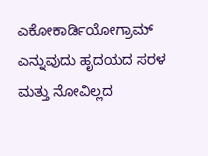ಎಕೋಕಾರ್ಡಿಯೋಗ್ರಾಮ್ ಎನ್ನುವುದು ಹೃದಯದ ಸರಳ ಮತ್ತು ನೋವಿಲ್ಲದ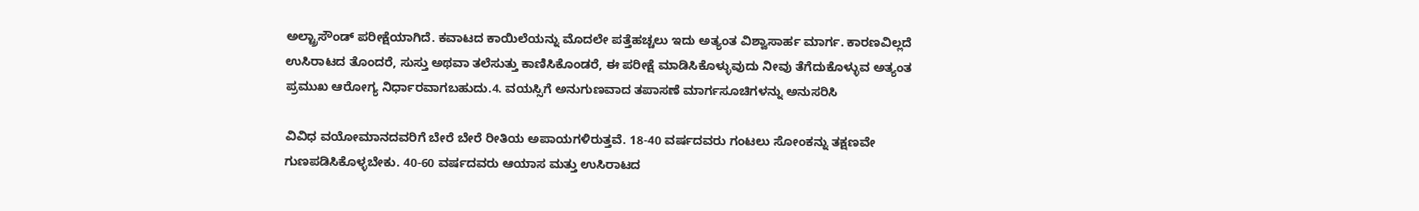ಅಲ್ಟ್ರಾಸೌಂಡ್ ಪರೀಕ್ಷೆಯಾಗಿದೆ. ಕವಾಟದ ಕಾಯಿಲೆಯನ್ನು ಮೊದಲೇ ಪತ್ತೆಹಚ್ಚಲು ಇದು ಅತ್ಯಂತ ವಿಶ್ವಾಸಾರ್ಹ ಮಾರ್ಗ. ಕಾರಣವಿಲ್ಲದೆ ಉಸಿರಾಟದ ತೊಂದರೆ, ಸುಸ್ತು ಅಥವಾ ತಲೆಸುತ್ತು ಕಾಣಿಸಿಕೊಂಡರೆ, ಈ ಪರೀಕ್ಷೆ ಮಾಡಿಸಿಕೊಳ್ಳುವುದು ನೀವು ತೆಗೆದುಕೊಳ್ಳುವ ಅತ್ಯಂತ ಪ್ರಮುಖ ಆರೋಗ್ಯ ನಿರ್ಧಾರವಾಗಬಹುದು.4. ವಯಸ್ಸಿಗೆ ಅನುಗುಣವಾದ ತಪಾಸಣೆ ಮಾರ್ಗಸೂಚಿಗಳನ್ನು ಅನುಸರಿಸಿ

ವಿವಿಧ ವಯೋಮಾನದವರಿಗೆ ಬೇರೆ ಬೇರೆ ರೀತಿಯ ಅಪಾಯಗಳಿರುತ್ತವೆ. 18-40 ವರ್ಷದವರು ಗಂಟಲು ಸೋಂಕನ್ನು ತಕ್ಷಣವೇ ಗುಣಪಡಿಸಿಕೊಳ್ಳಬೇಕು. 40-60 ವರ್ಷದವರು ಆಯಾಸ ಮತ್ತು ಉಸಿರಾಟದ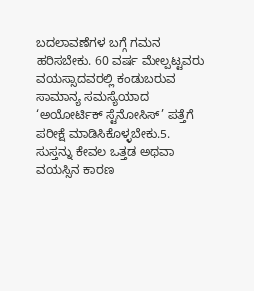ಬದಲಾವಣೆಗಳ ಬಗ್ಗೆ ಗಮನ ಹರಿಸಬೇಕು. 60 ವರ್ಷ ಮೇಲ್ಪಟ್ಟವರು ವಯಸ್ಸಾದವರಲ್ಲಿ ಕಂಡುಬರುವ ಸಾಮಾನ್ಯ ಸಮಸ್ಯೆಯಾದ ‘ಅಯೋರ್ಟಿಕ್ ಸ್ಟೆನೋಸಿಸ್’ ಪತ್ತೆಗೆ ಪರೀಕ್ಷೆ ಮಾಡಿಸಿಕೊಳ್ಳಬೇಕು.5. ಸುಸ್ತನ್ನು ಕೇವಲ ಒತ್ತಡ ಅಥವಾ ವಯಸ್ಸಿನ ಕಾರಣ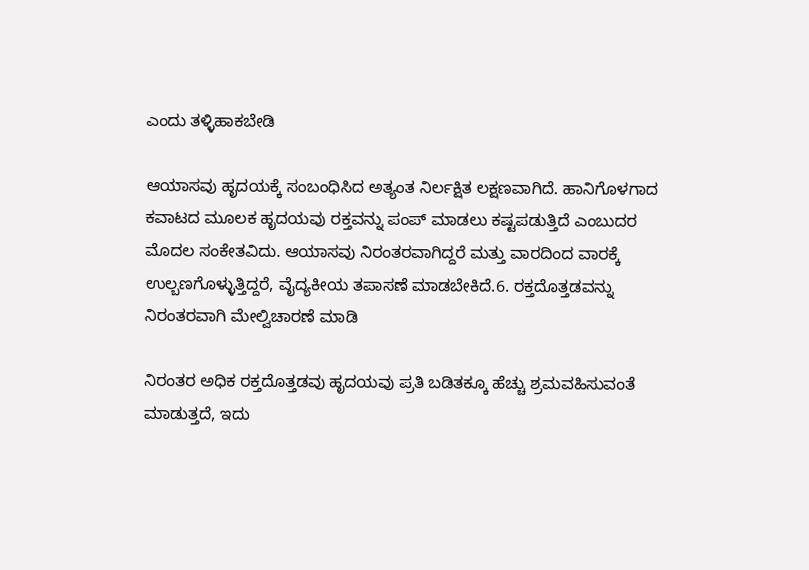ಎಂದು ತಳ್ಳಿಹಾಕಬೇಡಿ

ಆಯಾಸವು ಹೃದಯಕ್ಕೆ ಸಂಬಂಧಿಸಿದ ಅತ್ಯಂತ ನಿರ್ಲಕ್ಷಿತ ಲಕ್ಷಣವಾಗಿದೆ. ಹಾನಿಗೊಳಗಾದ ಕವಾಟದ ಮೂಲಕ ಹೃದಯವು ರಕ್ತವನ್ನು ಪಂಪ್ ಮಾಡಲು ಕಷ್ಟಪಡುತ್ತಿದೆ ಎಂಬುದರ ಮೊದಲ ಸಂಕೇತವಿದು. ಆಯಾಸವು ನಿರಂತರವಾಗಿದ್ದರೆ ಮತ್ತು ವಾರದಿಂದ ವಾರಕ್ಕೆ ಉಲ್ಬಣಗೊಳ್ಳುತ್ತಿದ್ದರೆ, ವೈದ್ಯಕೀಯ ತಪಾಸಣೆ ಮಾಡಬೇಕಿದೆ.6. ರಕ್ತದೊತ್ತಡವನ್ನು ನಿರಂತರವಾಗಿ ಮೇಲ್ವಿಚಾರಣೆ ಮಾಡಿ

ನಿರಂತರ ಅಧಿಕ ರಕ್ತದೊತ್ತಡವು ಹೃದಯವು ಪ್ರತಿ ಬಡಿತಕ್ಕೂ ಹೆಚ್ಚು ಶ್ರಮವಹಿಸುವಂತೆ ಮಾಡುತ್ತದೆ, ಇದು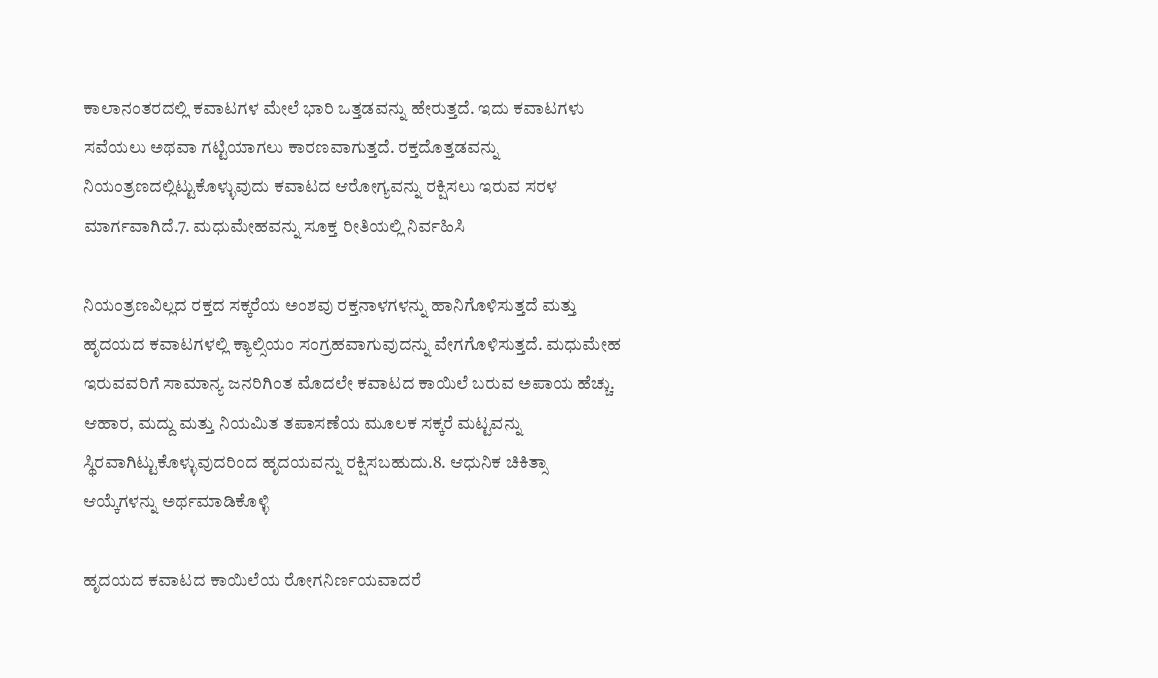ಕಾಲಾನಂತರದಲ್ಲಿ ಕವಾಟಗಳ ಮೇಲೆ ಭಾರಿ ಒತ್ತಡವನ್ನು ಹೇರುತ್ತದೆ. ಇದು ಕವಾಟಗಳು ಸವೆಯಲು ಅಥವಾ ಗಟ್ಟಿಯಾಗಲು ಕಾರಣವಾಗುತ್ತದೆ. ರಕ್ತದೊತ್ತಡವನ್ನು ನಿಯಂತ್ರಣದಲ್ಲಿಟ್ಟುಕೊಳ್ಳುವುದು ಕವಾಟದ ಆರೋಗ್ಯವನ್ನು ರಕ್ಷಿಸಲು ಇರುವ ಸರಳ ಮಾರ್ಗವಾಗಿದೆ.7. ಮಧುಮೇಹವನ್ನು ಸೂಕ್ತ ರೀತಿಯಲ್ಲಿ ನಿರ್ವಹಿಸಿ

ನಿಯಂತ್ರಣವಿಲ್ಲದ ರಕ್ತದ ಸಕ್ಕರೆಯ ಅಂಶವು ರಕ್ತನಾಳಗಳನ್ನು ಹಾನಿಗೊಳಿಸುತ್ತದೆ ಮತ್ತು ಹೃದಯದ ಕವಾಟಗಳಲ್ಲಿ ಕ್ಯಾಲ್ಸಿಯಂ ಸಂಗ್ರಹವಾಗುವುದನ್ನು ವೇಗಗೊಳಿಸುತ್ತದೆ. ಮಧುಮೇಹ ಇರುವವರಿಗೆ ಸಾಮಾನ್ಯ ಜನರಿಗಿಂತ ಮೊದಲೇ ಕವಾಟದ ಕಾಯಿಲೆ ಬರುವ ಅಪಾಯ ಹೆಚ್ಚು. ಆಹಾರ, ಮದ್ದು ಮತ್ತು ನಿಯಮಿತ ತಪಾಸಣೆಯ ಮೂಲಕ ಸಕ್ಕರೆ ಮಟ್ಟವನ್ನು ಸ್ಥಿರವಾಗಿಟ್ಟುಕೊಳ್ಳುವುದರಿಂದ ಹೃದಯವನ್ನು ರಕ್ಷಿಸಬಹುದು.8. ಆಧುನಿಕ ಚಿಕಿತ್ಸಾ ಆಯ್ಕೆಗಳನ್ನು ಅರ್ಥಮಾಡಿಕೊಳ್ಳಿ

ಹೃದಯದ ಕವಾಟದ ಕಾಯಿಲೆಯ ರೋಗನಿರ್ಣಯವಾದರೆ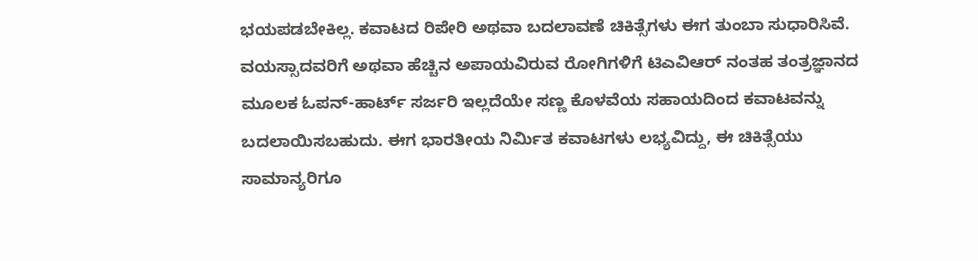ಭಯಪಡಬೇಕಿಲ್ಲ. ಕವಾಟದ ರಿಪೇರಿ ಅಥವಾ ಬದಲಾವಣೆ ಚಿಕಿತ್ಸೆಗಳು ಈಗ ತುಂಬಾ ಸುಧಾರಿಸಿವೆ. ವಯಸ್ಸಾದವರಿಗೆ ಅಥವಾ ಹೆಚ್ಚಿನ ಅಪಾಯವಿರುವ ರೋಗಿಗಳಿಗೆ ಟಿಎವಿಆರ್ ನಂತಹ ತಂತ್ರಜ್ಞಾನದ ಮೂಲಕ ಓಪನ್-ಹಾರ್ಟ್ ಸರ್ಜರಿ ಇಲ್ಲದೆಯೇ ಸಣ್ಣ ಕೊಳವೆಯ ಸಹಾಯದಿಂದ ಕವಾಟವನ್ನು ಬದಲಾಯಿಸಬಹುದು. ಈಗ ಭಾರತೀಯ ನಿರ್ಮಿತ ಕವಾಟಗಳು ಲಭ್ಯವಿದ್ದು, ಈ ಚಿಕಿತ್ಸೆಯು ಸಾಮಾನ್ಯರಿಗೂ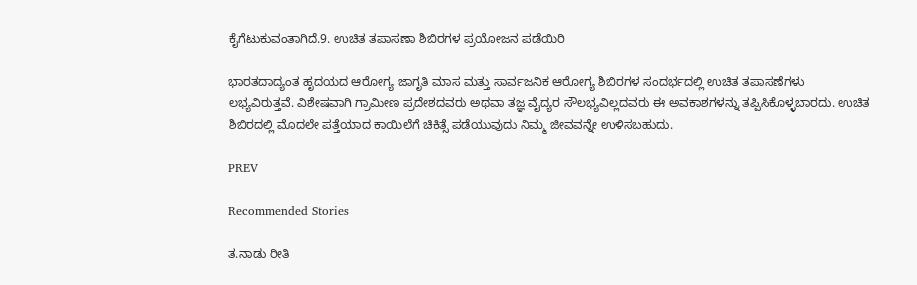ಕೈಗೆಟುಕುವಂತಾಗಿದೆ.9. ಉಚಿತ ತಪಾಸಣಾ ಶಿಬಿರಗಳ ಪ್ರಯೋಜನ ಪಡೆಯಿರಿ

ಭಾರತದಾದ್ಯಂತ ಹೃದಯದ ಆರೋಗ್ಯ ಜಾಗೃತಿ ಮಾಸ ಮತ್ತು ಸಾರ್ವಜನಿಕ ಆರೋಗ್ಯ ಶಿಬಿರಗಳ ಸಂದರ್ಭದಲ್ಲಿ ಉಚಿತ ತಪಾಸಣೆಗಳು ಲಭ್ಯವಿರುತ್ತವೆ. ವಿಶೇಷವಾಗಿ ಗ್ರಾಮೀಣ ಪ್ರದೇಶದವರು ಅಥವಾ ತಜ್ಞ ವೈದ್ಯರ ಸೌಲಭ್ಯವಿಲ್ಲದವರು ಈ ಅವಕಾಶಗಳನ್ನು ತಪ್ಪಿಸಿಕೊಳ್ಳಬಾರದು. ಉಚಿತ ಶಿಬಿರದಲ್ಲಿ ಮೊದಲೇ ಪತ್ತೆಯಾದ ಕಾಯಿಲೆಗೆ ಚಿಕಿತ್ಸೆ ಪಡೆಯುವುದು ನಿಮ್ಮ ಜೀವವನ್ನೇ ಉಳಿಸಬಹುದು.

PREV

Recommended Stories

ತ.ನಾಡು ರೀತಿ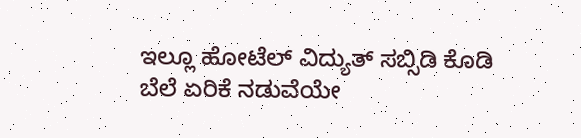ಇಲ್ಲೂ ಹೋಟೆಲ್‌ ವಿದ್ಯುತ್‌ ಸಬ್ಸಿಡಿ ಕೊಡಿ
ಬೆಲೆ ಏರಿಕೆ ನಡುವೆಯೇ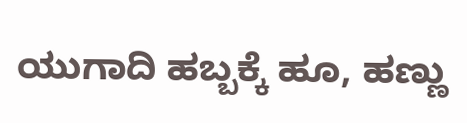ಯುಗಾದಿ ಹಬ್ಬಕ್ಕೆ ಹೂ, ಹಣ್ಣು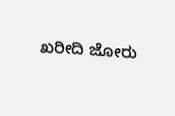ಖರೀದಿ ಜೋರು